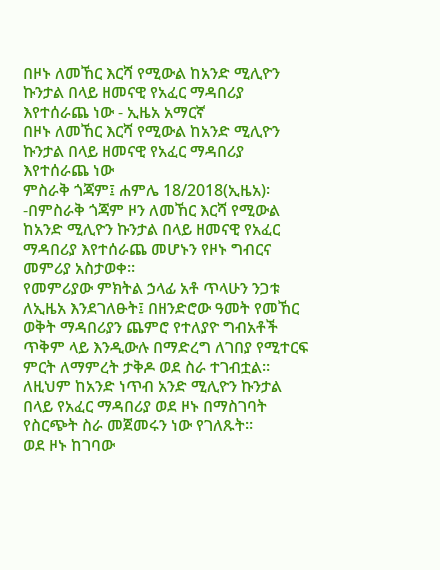በዞኑ ለመኸር እርሻ የሚውል ከአንድ ሚሊዮን ኩንታል በላይ ዘመናዊ የአፈር ማዳበሪያ እየተሰራጨ ነው - ኢዜአ አማርኛ
በዞኑ ለመኸር እርሻ የሚውል ከአንድ ሚሊዮን ኩንታል በላይ ዘመናዊ የአፈር ማዳበሪያ እየተሰራጨ ነው
ምስራቅ ጎጃም፤ ሐምሌ 18/2018(ኢዜአ)፡-በምስራቅ ጎጃም ዞን ለመኸር እርሻ የሚውል ከአንድ ሚሊዮን ኩንታል በላይ ዘመናዊ የአፈር ማዳበሪያ እየተሰራጨ መሆኑን የዞኑ ግብርና መምሪያ አስታወቀ።
የመምሪያው ምክትል ኃላፊ አቶ ጥላሁን ንጋቱ ለኢዜአ እንደገለፁት፤ በዘንድሮው ዓመት የመኸር ወቅት ማዳበሪያን ጨምሮ የተለያዮ ግብአቶች ጥቅም ላይ እንዲውሉ በማድረግ ለገበያ የሚተርፍ ምርት ለማምረት ታቅዶ ወደ ስራ ተገብቷል።
ለዚህም ከአንድ ነጥብ አንድ ሚሊዮን ኩንታል በላይ የአፈር ማዳበሪያ ወደ ዞኑ በማስገባት የስርጭት ስራ መጀመሩን ነው የገለጹት።
ወደ ዞኑ ከገባው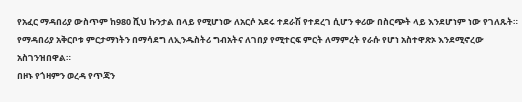የአፈር ማዳበሪያ ውስጥም ከ980 ሺህ ኩንታል በላይ የሚሆነው ለአርሶ አደሩ ተደራሽ የተደረገ ሲሆን ቀሪው በስርጭት ላይ እንደሆነም ነው የገለጹት።
የማዳበሪያ አቅርቦቱ ምርታማነትን በማሳደግ ለኢንዱስትሪ ግብአትና ለገበያ የሚተርፍ ምርት ለማምረት የራሱ የሆነ አስተዋጽኦ እንደሚኖረው አስገንዝበዋል።
በዞኑ የጎዛምን ወረዳ የጥጃን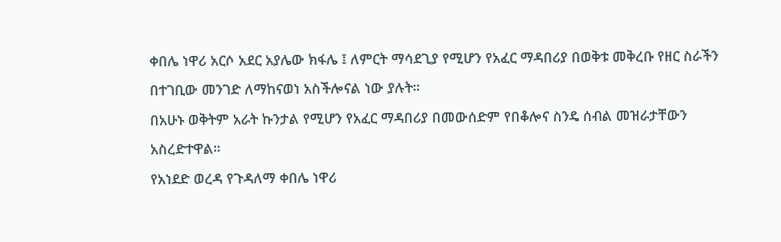ቀበሌ ነዋሪ አርሶ አደር አያሌው ክፋሌ ፤ ለምርት ማሳደጊያ የሚሆን የአፈር ማዳበሪያ በወቅቱ መቅረቡ የዘር ስራችን በተገቢው መንገድ ለማከናወነ አስችሎናል ነው ያሉት።
በአሁኑ ወቅትም አራት ኩንታል የሚሆን የአፈር ማዳበሪያ በመውሰድም የበቆሎና ስንዴ ሰብል መዝራታቸውን አስረድተዋል።
የአነደድ ወረዳ የጉዳለማ ቀበሌ ነዋሪ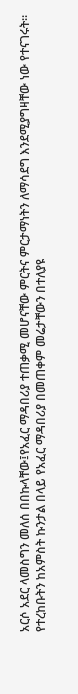አርሶ አደር ላመስግን መለሰ በበኩላቸው፤የአፈር ማዳበሪያ ተጠቃሚ መሆናቸው ምርትና ምርታማነትን ለማሳደግ እንደሚያግዛቸው ነው የተናገሩት።
የተረከቡትን ከአምስት ኩንታል በላይ የአፈር ማዳበሪያ በመጠቀም መሬታቸውን በተለያዩ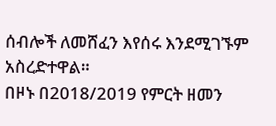ሰብሎች ለመሸፈን እየሰሩ እንደሚገኙም አስረድተዋል።
በዞኑ በ2018/2019 የምርት ዘመን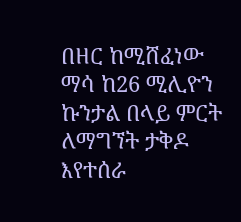በዘር ከሚሸፈነው ማሳ ከ26 ሚሊዮን ኩንታል በላይ ምርት ለማግኘት ታቅዶ እየተሰራ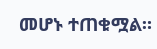መሆኑ ተጠቁሟል።